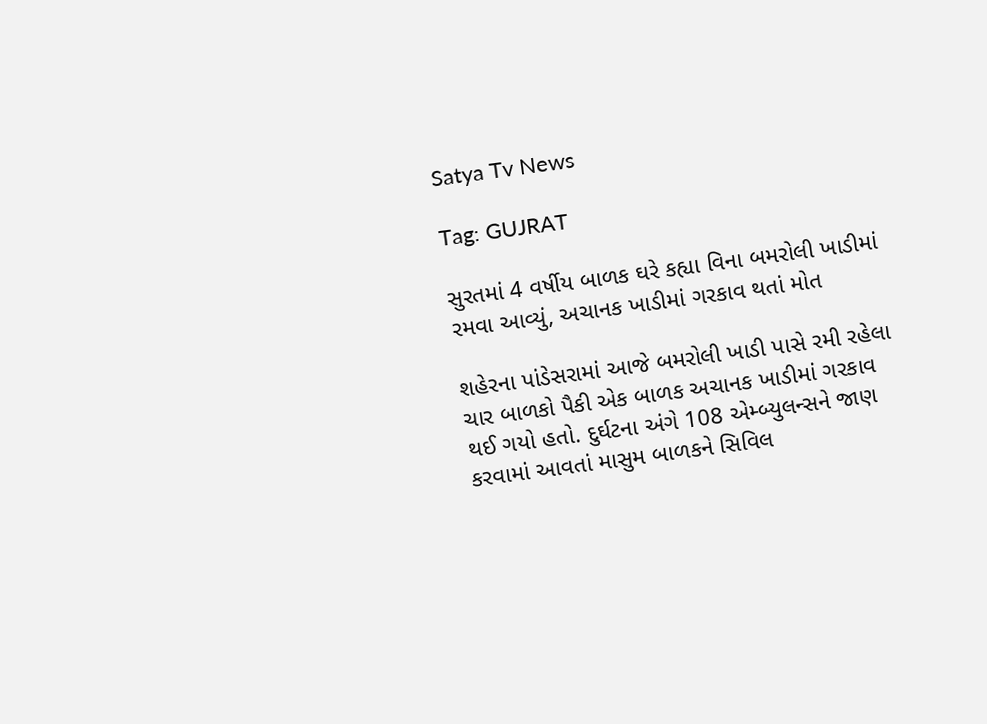Satya Tv News

Tag: GUJRAT

સુરતમાં 4 વર્ષીય બાળક ઘરે કહ્યા વિના બમરોલી ખાડીમાં રમવા આવ્યું, અચાનક ખાડીમાં ગરકાવ થતાં મોત

શહેરના પાંડેસરામાં આજે બમરોલી ખાડી પાસે રમી રહેલા ચાર બાળકો પૈકી એક બાળક અચાનક ખાડીમાં ગરકાવ થઈ ગયો હતો. દુર્ઘટના અંગે 108 એમ્બ્યુલન્સને જાણ કરવામાં આવતાં માસુમ બાળકને સિવિલ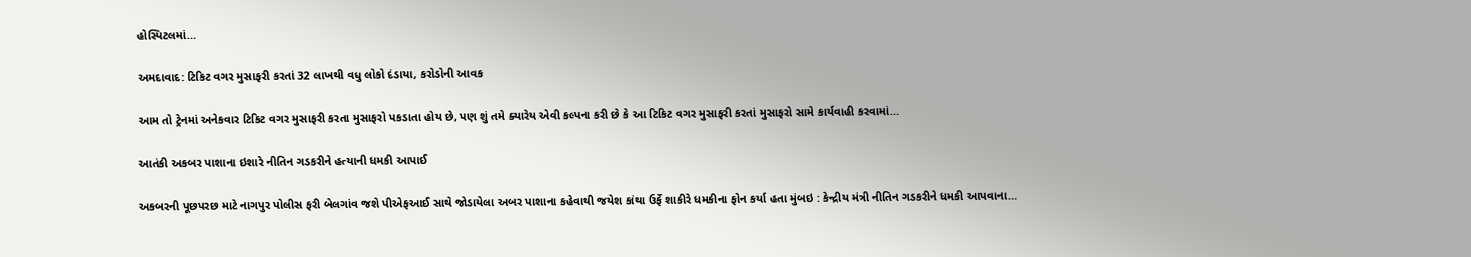હોસ્પિટલમાં…

અમદાવાદ: ટિકિટ વગર મુસાફરી કરતાં 32 લાખથી વધુ લોકો દંડાયા, કરોડોની આવક

આમ તો ટ્રેનમાં અનેકવાર ટિકિટ વગર મુસાફરી કરતા મુસાફરો પકડાતા હોય છે, પણ શું તમે ક્યારેય એવી કલ્પના કરી છે કે આ ટિકિટ વગર મુસાફરી કરતાં મુસાફરો સામે કાર્યવાહી કરવામાં…

આતંકી અકબર પાશાના ઇશારે નીતિન ગડકરીને હત્યાની ધમકી આપાઈ

અકબરની પૂછપરછ માટે નાગપુર પોલીસ ફરી બેલગાંવ જશે પીએફઆઈ સાથે જોડાયેલા અબર પાશાના કહેવાથી જયેશ કાંથા ઉર્ફે શાકીરે ધમકીના ફોન કર્યા હતા મુંબઇ : કેન્દ્રીય મંત્રી નીતિન ગડકરીને ધમકી આપવાના…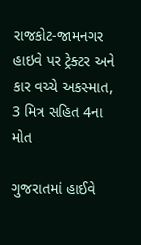રાજકોટ-જામનગર હાઇવે પર ટ્રેક્ટર અને કાર વચ્ચે અકસ્માત, 3 મિત્ર સહિત 4ના મોત

ગુજરાતમાં હાઈવે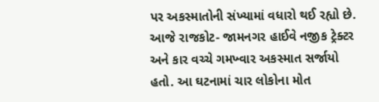પર અકસ્માતોની સંખ્યામાં વધારો થઈ રહ્યો છે. આજે રાજકોટ- જામનગર હાઈવે નજીક ટ્રેક્ટર અને કાર વચ્ચે ગમખ્વાર અકસ્માત સર્જાયો હતો. આ ઘટનામાં ચાર લોકોના મોત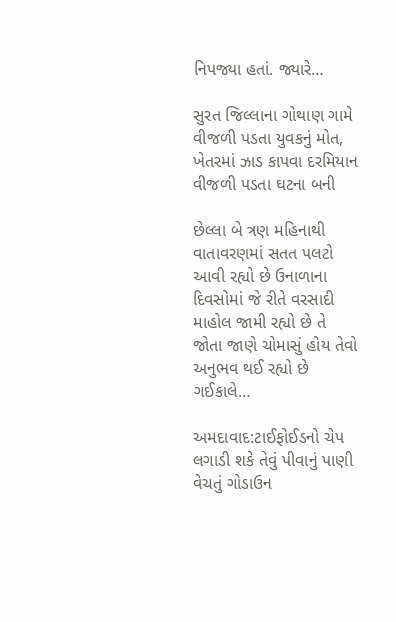નિપજ્યા હતાં. જ્યારે…

સુરત જિલ્લાના ગોથાણ ગામે વીજળી પડતા યુવકનું મોત, ખેતરમાં ઝાડ કાપવા દરમિયાન વીજળી પડતા ઘટના બની

છેલ્લા બે ત્રણ મહિનાથી વાતાવરણમાં સતત પલટો આવી રહ્યો છે ઉનાળાના દિવસોમાં જે રીતે વરસાદી માહોલ જામી રહ્યો છે તે જોતા જાણે ચોમાસું હોય તેવો અનુભવ થઈ રહ્યો છે ગઈકાલે…

અમદાવાદ:ટાઈફોઈડનો ચેપ લગાડી શકે તેવું પીવાનું પાણી વેચતું ગોડાઉન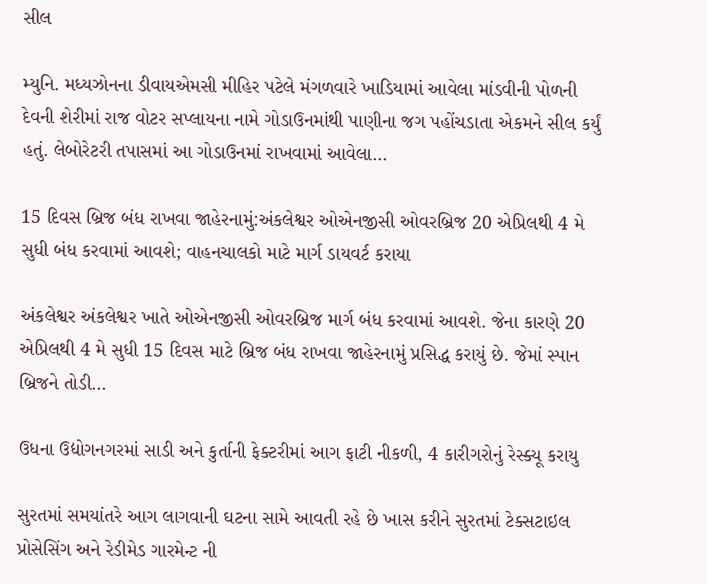સીલ

મ્યુનિ. મધ્યઝોનના ડીવાયએમસી મીહિર પટેલે મંગળવારે ખાડિયામાં આવેલા માંડવીની પોળની દેવની શેરીમાં રાજ વોટર સપ્લાયના નામે ગોડાઉનમાંથી પાણીના જગ પહોંચડાતા એકમને સીલ કર્યું હતું. લેબોરેટરી તપાસમાં આ ગોડાઉનમાં રાખવામાં આવેલા…

15 દિવસ બ્રિજ બંધ રાખવા જાહેરનામું:અંકલેશ્વર ઓએનજીસી ઓવરબ્રિજ 20 એપ્રિલથી 4 મે સુધી બંધ કરવામાં આવશે; વાહનચાલકો માટે માર્ગ ડાયવર્ટ કરાયા

અંકલેશ્વર અંકલેશ્વર ખાતે ઓએનજીસી ઓવરબ્રિજ માર્ગ બંધ કરવામાં આવશે. જેના કારણે 20 એપ્રિલથી 4 મે સુધી 15 દિવસ માટે બ્રિજ બંધ રાખવા જાહેરનામું પ્રસિદ્ધ કરાયું છે. જેમાં સ્પાન બ્રિજને તોડી…

ઉધના ઉદ્યોગનગરમાં સાડી અને કુર્તાની ફેક્ટરીમાં આગ ફાટી નીકળી, 4 કારીગરોનું રેસ્ક્યૂ કરાયુ

સુરતમાં સમયાંતરે આગ લાગવાની ઘટના સામે આવતી રહે છે ખાસ કરીને સુરતમાં ટેક્સટાઇલ પ્રોસેસિંગ અને રેડીમેડ ગારમેન્ટ ની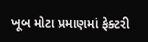ખૂબ મોટા પ્રમાણમાં ફેક્ટરી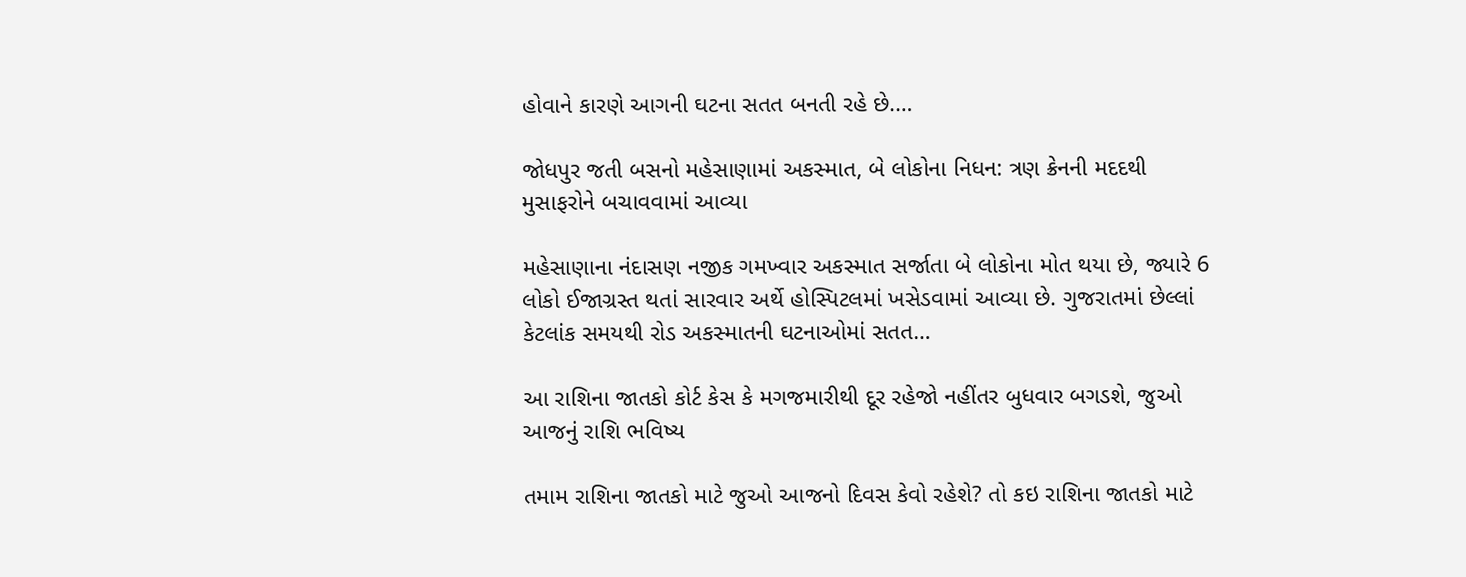હોવાને કારણે આગની ઘટના સતત બનતી રહે છે.…

જોધપુર જતી બસનો મહેસાણામાં અકસ્માત, બે લોકોના નિધન: ત્રણ ક્રેનની મદદથી મુસાફરોને બચાવવામાં આવ્યા

મહેસાણાના નંદાસણ નજીક ગમખ્વાર અકસ્માત સર્જાતા બે લોકોના મોત થયા છે, જ્યારે 6 લોકો ઈજાગ્રસ્ત થતાં સારવાર અર્થે હોસ્પિટલમાં ખસેડવામાં આવ્યા છે. ગુજરાતમાં છેલ્લાં કેટલાંક સમયથી રોડ અકસ્માતની ઘટનાઓમાં સતત…

આ રાશિના જાતકો કોર્ટ કેસ કે મગજમારીથી દૂર રહેજો નહીંતર બુધવાર બગડશે, જુઓ આજનું રાશિ ભવિષ્ય

તમામ રાશિના જાતકો માટે જુઓ આજનો દિવસ કેવો રહેશે? તો કઇ રાશિના જાતકો માટે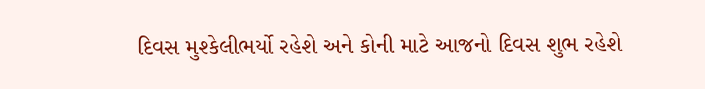દિવસ મુશ્કેલીભર્યો રહેશે અને કોની માટે આજનો દિવસ શુભ રહેશે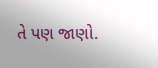તે પણ જાણો.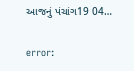આજનું પંચાંગ19 04…

error: